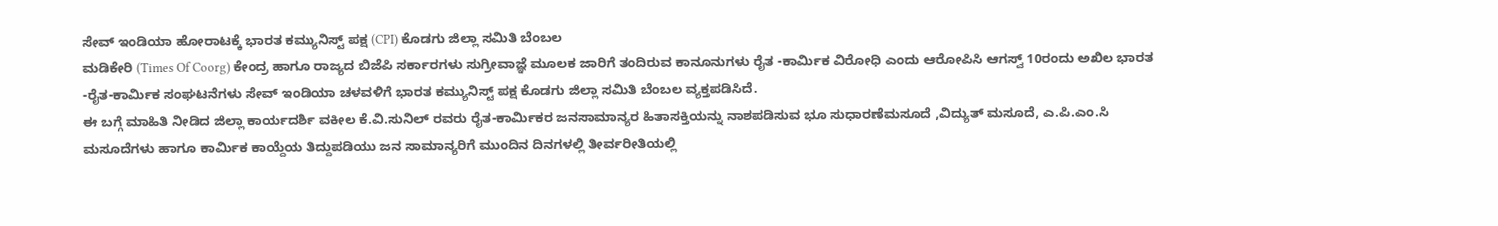ಸೇವ್ ಇಂಡಿಯಾ ಹೋರಾಟಕ್ಕೆ ಭಾರತ ಕಮ್ಯುನಿಸ್ಟ್ ಪಕ್ಷ (CPI) ಕೊಡಗು ಜಿಲ್ಲಾ ಸಮಿತಿ ಬೆಂಬಲ
ಮಡಿಕೇರಿ (Times Of Coorg) ಕೇಂದ್ರ ಹಾಗೂ ರಾಜ್ಯದ ಬಿಜೆಪಿ ಸರ್ಕಾರಗಳು ಸುಗ್ರೀವಾಜ್ಞೆ ಮೂಲಕ ಜಾರಿಗೆ ತಂದಿರುವ ಕಾನೂನುಗಳು ರೈತ -ಕಾರ್ಮಿಕ ವಿರೋಧಿ ಎಂದು ಆರೋಪಿಸಿ ಆಗಸ್ವ್ 10ರಂದು ಅಖಿಲ ಭಾರತ -ರೈತ-ಕಾರ್ಮಿಕ ಸಂಘಟನೆಗಳು ಸೇವ್ ಇಂಡಿಯಾ ಚಳವಳಿಗೆ ಭಾರತ ಕಮ್ಯುನಿಸ್ಟ್ ಪಕ್ಷ ಕೊಡಗು ಜಿಲ್ಲಾ ಸಮಿತಿ ಬೆಂಬಲ ವ್ಯಕ್ತಪಡಿಸಿದೆ.
ಈ ಬಗ್ಗೆ ಮಾಹಿತಿ ನೀಡಿದ ಜಿಲ್ಲಾ ಕಾರ್ಯದರ್ಶಿ ವಕೀಲ ಕೆ.ವಿ.ಸುನಿಲ್ ರವರು ರೈತ-ಕಾರ್ಮಿಕರ ಜನಸಾಮಾನ್ಯರ ಹಿತಾಸಕ್ತಿಯನ್ನು ನಾಶಪಡಿಸುವ ಭೂ ಸುಧಾರಣೆಮಸೂದೆ ,ವಿದ್ಯುತ್ ಮಸೂದೆ, ಎ.ಪಿ.ಎಂ.ಸಿ ಮಸೂದೆಗಳು ಹಾಗೂ ಕಾರ್ಮಿಕ ಕಾಯ್ದೆಯ ತಿದ್ದುಪಡಿಯು ಜನ ಸಾಮಾನ್ಯರಿಗೆ ಮುಂದಿನ ದಿನಗಳಲ್ಲಿ ತೀರ್ವರೀತಿಯಲ್ಲಿ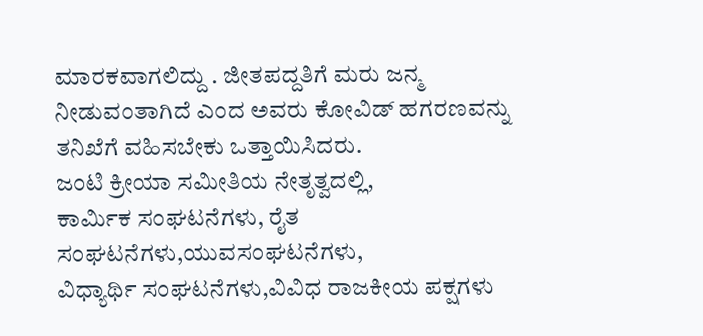ಮಾರಕವಾಗಲಿದ್ದು . ಜೀತಪದ್ದತಿಗೆ ಮರು ಜನ್ಮ ನೀಡುವಂತಾಗಿದೆ ಎಂದ ಅವರು ಕೋವಿಡ್ ಹಗರಣವನ್ನು ತನಿಖೆಗೆ ವಹಿಸಬೇಕು ಒತ್ತಾಯಿಸಿದರು.
ಜಂಟಿ ಕ್ರೀಯಾ ಸಮೀತಿಯ ನೇತೃತ್ವದಲ್ಲಿ,
ಕಾರ್ಮಿಕ ಸಂಘಟನೆಗಳು, ರೈತ ಸಂಘಟನೆಗಳು,ಯುವಸಂಘಟನೆಗಳು,
ವಿಧ್ಯಾರ್ಥಿ ಸಂಘಟನೆಗಳು,ವಿವಿಧ ರಾಜಕೀಯ ಪಕ್ಷಗಳು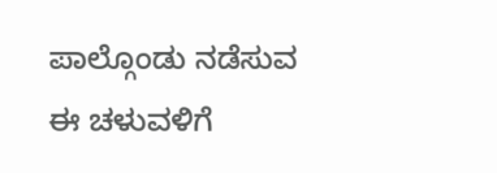ಪಾಲ್ಗೊಂಡು ನಡೆಸುವ ಈ ಚಳುವಳಿಗೆ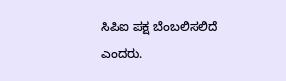ಸಿಪಿಐ ಪಕ್ಷ ಬೆಂಬಲಿಸಲಿದೆ ಎಂದರು.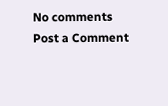No comments
Post a Comment